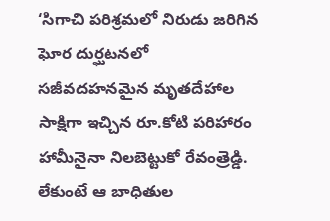‘సిగాచి పరిశ్రమలో నిరుడు జరిగిన ఘోర దుర్ఘటనలో సజీవదహనమైన మృతదేహాల సాక్షిగా ఇచ్చిన రూ.కోటి పరిహారం హామీనైనా నిలబెట్టుకో రేవంత్రెడ్డి. లేకుంటే ఆ బాధితుల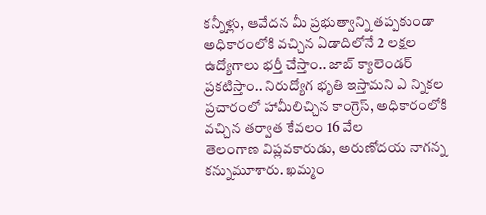కన్నీళ్లు, ఆవేదన మీ ప్రభుత్వాన్ని తప్పకుండా
అధికారంలోకి వచ్చిన ఏడాదిలోనే 2 లక్షల ఉద్యోగాలు భర్తీ చేస్తాం.. జాబ్ క్యాలెండర్ ప్రకటిస్తాం.. నిరుద్యోగ భృతి ఇస్తామని ఎ న్నికల ప్రచారంలో హామీలిచ్చిన కాంగ్రెస్, అధికారంలోకి వచ్చిన తర్వాత కేవలం 16 వేల
తెలంగాణ విప్లవకారుడు, అరుణోదయ నాగన్న కన్నుమూశారు. ఖమ్మం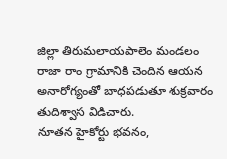జిల్లా తిరుమలాయపాలెం మండలం రాజా రాం గ్రామానికి చెందిన ఆయన అనారోగ్యంతో బాధపడుతూ శుక్రవారం తుదిశ్వాస విడిచారు.
నూతన హైకోర్టు భవనం,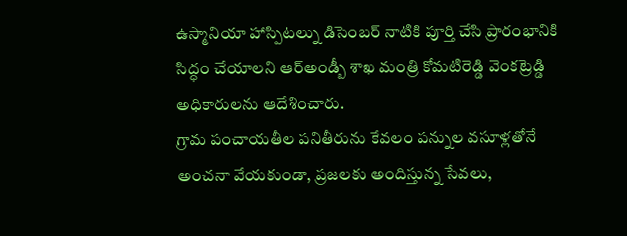ఉస్మానియా హాస్పిటల్ను డిసెంబర్ నాటికి పూర్తి చేసి ప్రారంభానికి సిద్ధం చేయాలని ఆర్అండ్బీ శాఖ మంత్రి కోమటిరెడ్డి వెంకట్రెడ్డి అధికారులను ఆదేశించారు.
గ్రామ పంచాయతీల పనితీరును కేవలం పన్నుల వసూళ్లతోనే అంచనా వేయకుండా, ప్రజలకు అందిస్తున్న సేవలు,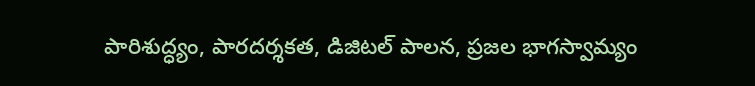పారిశుద్ధ్యం, పారదర్శకత, డిజిటల్ పాలన, ప్రజల భాగస్వామ్యం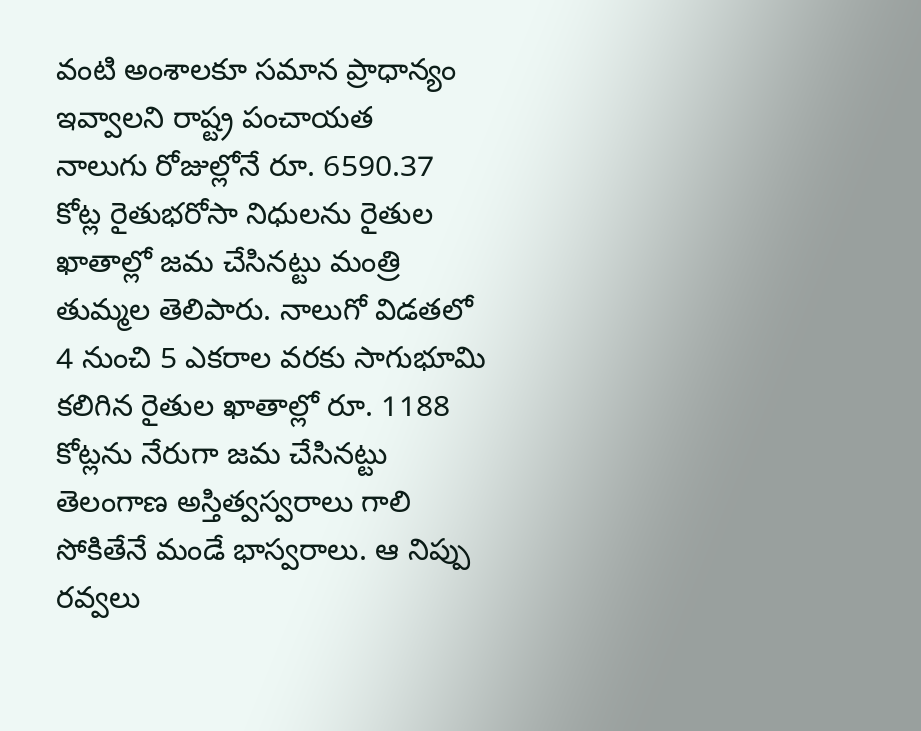వంటి అంశాలకూ సమాన ప్రాధాన్యం ఇవ్వాలని రాష్ట్ర పంచాయత
నాలుగు రోజుల్లోనే రూ. 6590.37 కోట్ల రైతుభరోసా నిధులను రైతుల ఖాతాల్లో జమ చేసినట్టు మంత్రి తుమ్మల తెలిపారు. నాలుగో విడతలో 4 నుంచి 5 ఎకరాల వరకు సాగుభూమి కలిగిన రైతుల ఖాతాల్లో రూ. 1188 కోట్లను నేరుగా జమ చేసినట్టు
తెలంగాణ అస్తిత్వస్వరాలు గాలి సోకితేనే మండే భాస్వరాలు. ఆ నిప్పు రవ్వలు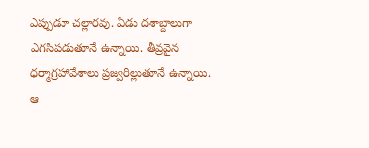ఎప్పుడూ చల్లారవు. ఏడు దశాబ్దాలుగా ఎగసిపడుతూనే ఉన్నాయి. తీవ్రవైన ధర్మాగ్రహావేశాలు ప్రజ్వరిల్లుతూనే ఉన్నాయి. ఆ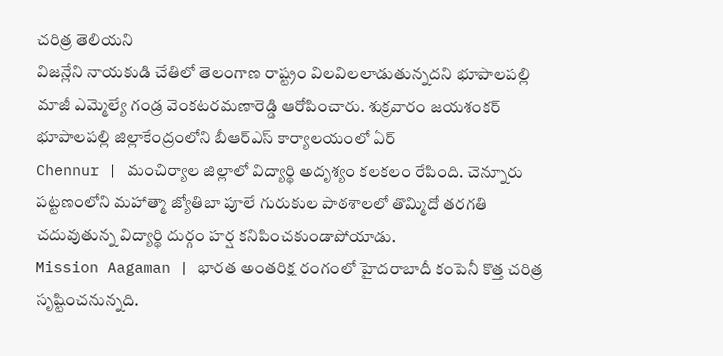చరిత్ర తెలియని
విజన్లేని నాయకుడి చేతిలో తెలంగాణ రాష్ట్రం విలవిలలాడుతున్నదని భూపాలపల్లి మాజీ ఎమ్మెల్యే గండ్ర వెంకటరమణారెడ్డి ఆరోపించారు. శుక్రవారం జయశంకర్ భూపాలపల్లి జిల్లాకేంద్రంలోని బీఆర్ఎస్ కార్యాలయంలో ఏర్
Chennur | మంచిర్యాల జిల్లాలో విద్యార్థి అదృశ్యం కలకలం రేపింది. చెన్నూరు పట్టణంలోని మహాత్మా జ్యోతిబా పూలే గురుకుల పాఠశాలలో తొమ్మిదో తరగతి చదువుతున్న విద్యార్థి దుర్గం హర్ష కనిపించకుండాపోయాడు.
Mission Aagaman | భారత అంతరిక్ష రంగంలో హైదరాబాదీ కంపెనీ కొత్త చరిత్ర సృష్టించనున్నది.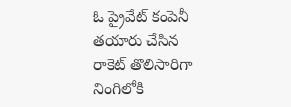ఓ ప్రైవేట్ కంపెనీ తయారు చేసిన రాకెట్ తొలిసారిగా నింగిలోకి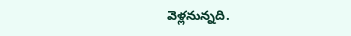వెళ్లనున్నది.